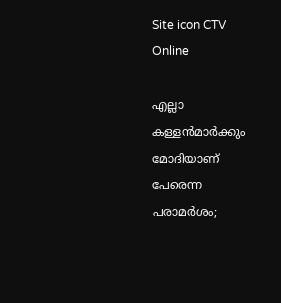Site icon CTV Online

എല്ലാ കള്ളന്‍മാര്‍ക്കും മോദിയാണ് പേരെന്ന പരാമര്‍ശം;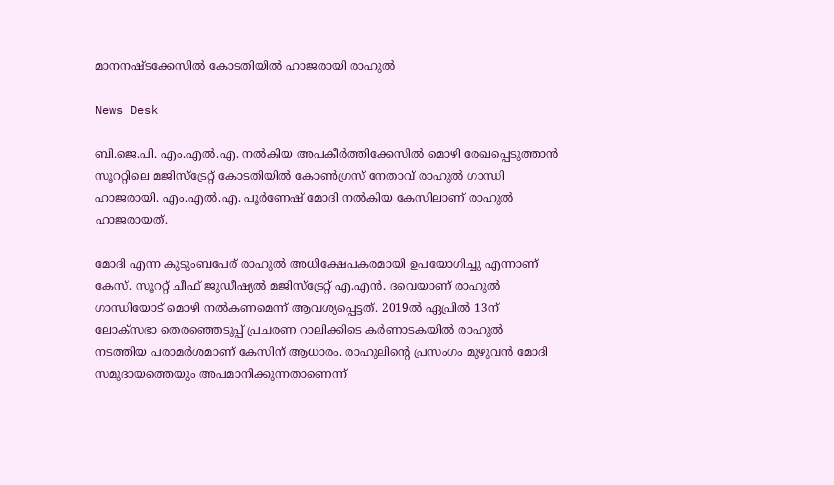മാനനഷ്ടക്കേസില്‍ കോടതിയില്‍ ഹാജരായി രാഹുല്‍

News Desk

ബി.ജെ.പി. എം.എല്‍.എ. നല്‍കിയ അപകീര്‍ത്തിക്കേസില്‍ മൊഴി രേഖപ്പെടുത്താന്‍ സൂററ്റിലെ മജിസ്‌ട്രേറ്റ് കോടതിയില്‍ കോണ്‍ഗ്രസ് നേതാവ് രാഹുല്‍ ഗാന്ധി ഹാജരായി. എം.എല്‍.എ. പൂര്‍ണേഷ് മോദി നല്‍കിയ കേസിലാണ് രാഹുല്‍ ഹാജരായത്.

മോദി എന്ന കുടുംബപേര് രാഹുല്‍ അധിക്ഷേപകരമായി ഉപയോഗിച്ചു എന്നാണ് കേസ്. സൂററ്റ് ചീഫ് ജുഡീഷ്യല്‍ മജിസ്‌ട്രേറ്റ് എ.എന്‍. ദവെയാണ് രാഹുല്‍ ഗാന്ധിയോട് മൊഴി നല്‍കണമെന്ന് ആവശ്യപ്പെട്ടത്. 2019ല്‍ ഏപ്രില്‍ 13ന് ലോക്‌സഭാ തെരഞ്ഞെടുപ്പ് പ്രചരണ റാലിക്കിടെ കര്‍ണാടകയില്‍ രാഹുല്‍ നടത്തിയ പരാമര്‍ശമാണ് കേസിന് ആധാരം. രാഹുലിന്റെ പ്രസംഗം മുഴുവന്‍ മോദി സമുദായത്തെയും അപമാനിക്കുന്നതാണെന്ന്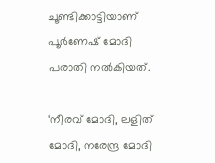ചൂണ്ടിക്കാട്ടിയാണ് പൂര്‍ണേഷ് മോദി പരാതി നല്‍കിയത്.

‘നീരവ് മോദി, ലളിത് മോദി, നരേന്ദ്ര മോദി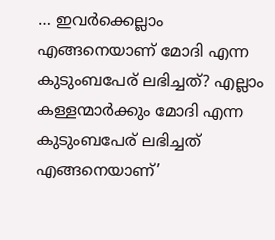… ഇവര്‍ക്കെല്ലാം എങ്ങനെയാണ് മോദി എന്ന കുടുംബപേര് ലഭിച്ചത്? എല്ലാം കള്ളന്മാര്‍ക്കും മോദി എന്ന കുടുംബപേര് ലഭിച്ചത് എങ്ങനെയാണ്’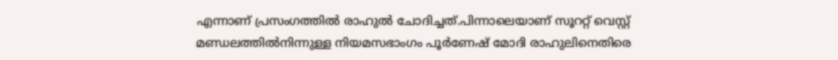എന്നാണ് പ്രസംഗത്തില്‍ രാഹുല്‍ ചോദിച്ചത്.പിന്നാലെയാണ് സൂററ്റ് വെസ്റ്റ് മണ്ഡലത്തില്‍നിന്നുള്ള നിയമസഭാംഗം പൂര്‍ണേഷ് മോദി രാഹുലിനെതിരെ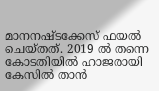മാനനഷ്ടക്കേസ് ഫയല്‍ ചെയ്തത്. 2019 ല്‍ തന്നെ കോടതിയില്‍ ഹാജരായി കേസില്‍ താന്‍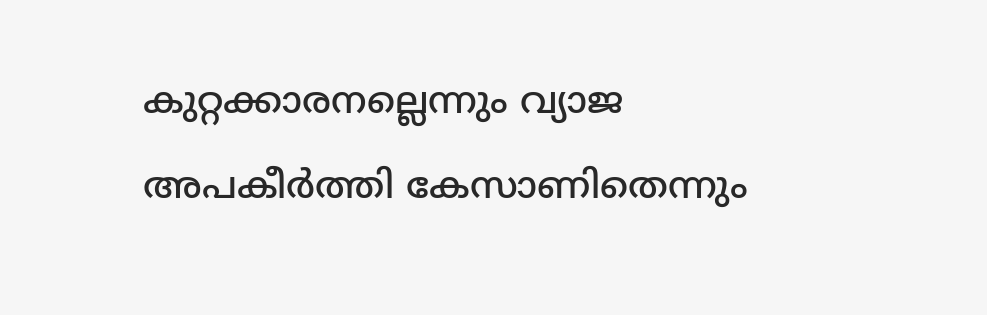കുറ്റക്കാരനല്ലെന്നും വ്യാജ അപകീര്‍ത്തി കേസാണിതെന്നും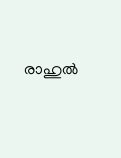രാഹുല്‍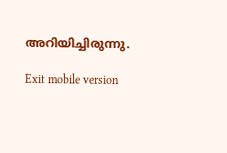അറിയിച്ചിരുന്നു.

Exit mobile version